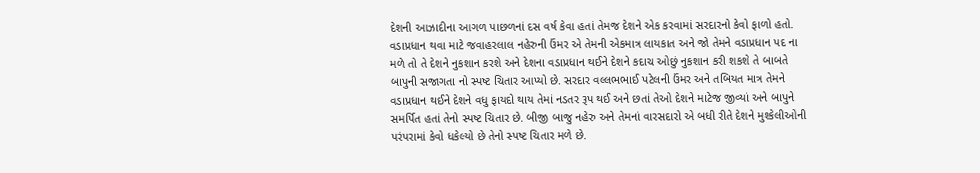દેશની આઝાદીના આગળ પાછળનાં દસ વર્ષ કેવા હતાં તેમજ દેશને એક કરવામાં સરદારનો કેવો ફાળો હતો. વડાપ્રધાન થવા માટે જવાહરલાલ નહેરુની ઉંમર એ તેમની એકમાત્ર લાયકાત અને જો તેમને વડાપ્રધાન પદ ના મળે તો તે દેશને નુકશાન કરશે અને દેશના વડાપ્રધાન થઈને દેશને કદાચ ઓછું નુકશાન કરી શકશે તે બાબતે બાપુની સજાગતા નો સ્પષ્ટ ચિતાર આપ્યો છે. સરદાર વલ્લભભાઈ પટેલની ઉંમર અને તબિયત માત્ર તેમને વડાપ્રધાન થઈને દેશને વધુ ફાયદો થાય તેમાં નડતર રૂપ થઈ અને છતાં તેઓ દેશને માટેજ જીવ્યાં અને બાપુને સમર્પિત હતાં તેનો સ્પષ્ટ ચિતાર છે. બીજી બાજુ નહેરુ અને તેમનાં વારસદારો એ બધી રીતે દેશને મુશ્કેલીઓની પરંપરામાં કેવો ધકેલ્યો છે તેનો સ્પષ્ટ ચિતાર મળે છે.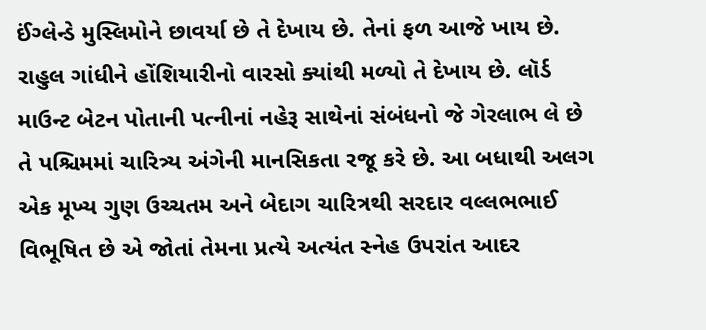ઈંગ્લેન્ડે મુસ્લિમોને છાવર્યા છે તે દેખાય છે. તેનાં ફળ આજે ખાય છે. રાહુલ ગાંધીને હોંશિયારીનો વારસો ક્યાંથી મળ્યો તે દેખાય છે. લૉર્ડ માઉન્ટ બેટન પોતાની પત્નીનાં નહેરૂ સાથેનાં સંબંધનો જે ગેરલાભ લે છે તે પશ્ચિમમાં ચારિત્ર્ય અંગેની માનસિકતા રજૂ કરે છે. આ બધાથી અલગ એક મૂખ્ય ગુણ ઉચ્ચતમ અને બેદાગ ચારિત્રથી સરદાર વલ્લભભાઈ વિભૂષિત છે એ જોતાં તેમના પ્રત્યે અત્યંત સ્નેહ ઉપરાંત આદર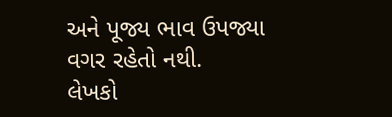અને પૂજ્ય ભાવ ઉપજ્યા વગર રહેતો નથી.
લેખકો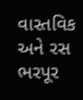વાસ્તવિક અને રસ ભરપૂર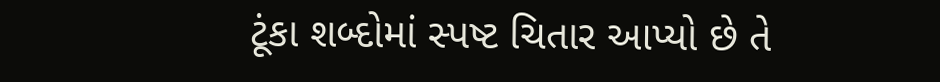ટૂંકા શબ્દોમાં સ્પષ્ટ ચિતાર આપ્યો છે તે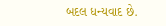બદલ ધન્યવાદ છે.